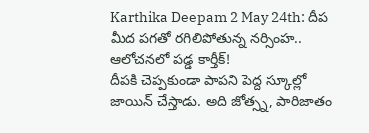Karthika Deepam 2 May 24th: దీప మీద పగతో రగిలిపోతున్న నర్సింహ.. ఆలోచనలో పడ్డ కార్తీక్!
దీపకి చెప్పకుండా పాపని పెద్ద స్కూల్లో జాయిన్ చేస్తాడు. అది జోత్స్న, పారిజాతం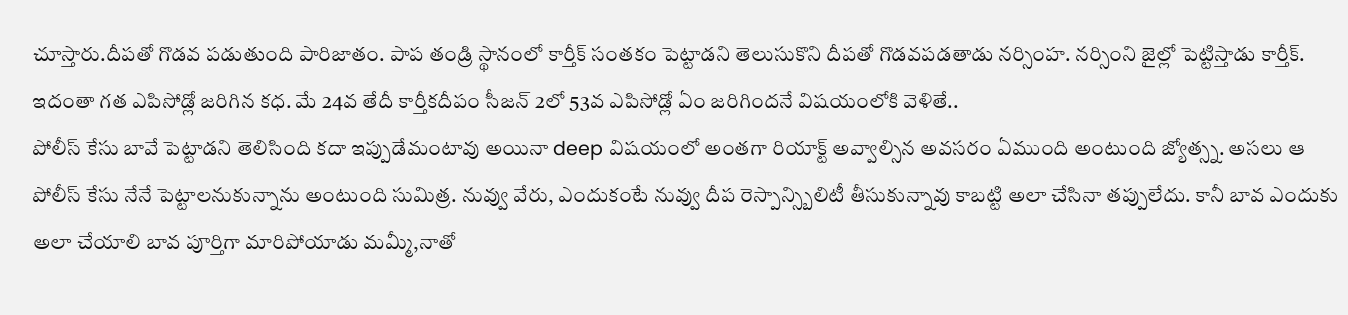చూస్తారు.దీపతో గొడవ పడుతుంది పారిజాతం. పాప తండ్రి స్థానంలో కార్తీక్ సంతకం పెట్టాడని తెలుసుకొని దీపతో గొడవపడతాడు నర్సింహ. నర్సింని జైల్లో పెట్టిస్తాడు కార్తీక్. ఇదంతా గత ఎపిసోడ్లో జరిగిన కధ. మే 24వ తేదీ కార్తీకదీపం సీజన్ 2లో 53వ ఎపిసోడ్లో ఏం జరిగిందనే విషయంలోకి వెళితే..
పోలీస్ కేసు బావే పెట్టాడని తెలిసింది కదా ఇప్పుడేమంటావు అయినా deep విషయంలో అంతగా రియాక్ట్ అవ్వాల్సిన అవసరం ఏముంది అంటుంది జ్యోత్స్న. అసలు ఆ పోలీస్ కేసు నేనే పెట్టాలనుకున్నాను అంటుంది సుమిత్ర. నువ్వు వేరు, ఎందుకంటే నువ్వు దీప రెస్పాన్స్బిలిటీ తీసుకున్నావు కాబట్టి అలా చేసినా తప్పులేదు. కానీ బావ ఎందుకు అలా చేయాలి బావ పూర్తిగా మారిపోయాడు మమ్మీ,నాతో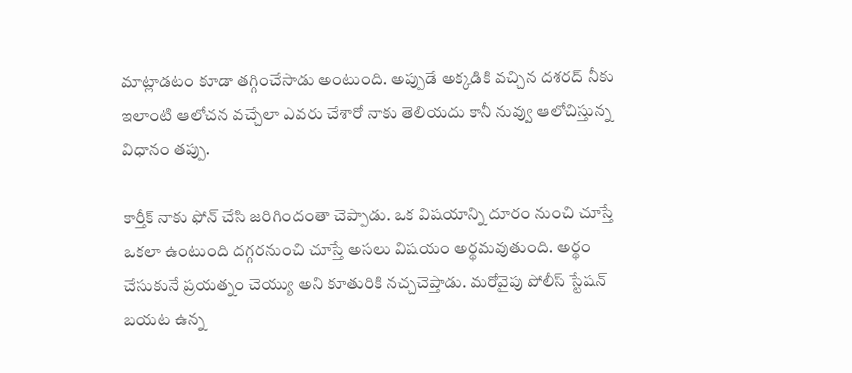మాట్లాడటం కూడా తగ్గించేసాడు అంటుంది. అప్పుడే అక్కడికి వచ్చిన దశరద్ నీకు ఇలాంటి ఆలోచన వచ్చేలా ఎవరు చేశారో నాకు తెలియదు కానీ నువ్వు ఆలోచిస్తున్న విధానం తప్పు.

కార్తీక్ నాకు ఫోన్ చేసి జరిగిందంతా చెప్పాడు. ఒక విషయాన్ని దూరం నుంచి చూస్తే ఒకలా ఉంటుంది దగ్గరనుంచి చూస్తే అసలు విషయం అర్థమవుతుంది. అర్థం చేసుకునే ప్రయత్నం చెయ్యు అని కూతురికి నచ్చచెప్తాడు. మరోవైపు పోలీస్ స్టేషన్ బయట ఉన్న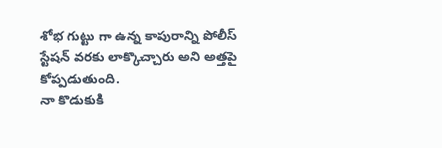శోభ గుట్టు గా ఉన్న కాపురాన్ని పోలీస్ స్టేషన్ వరకు లాక్కొచ్చారు అని అత్తపై కోప్పడుతుంది.
నా కొడుకుకి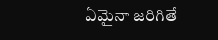ఏమైనా జరిగితే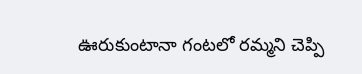ఊరుకుంటానా గంటలో రమ్మని చెప్పి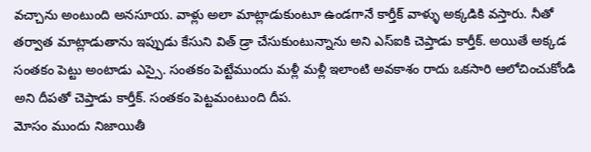వచ్చాను అంటుంది అనసూయ. వాళ్లు అలా మాట్లాడుకుంటూ ఉండగానే కార్తీక్ వాళ్ళు అక్కడికి వస్తారు. నీతో తర్వాత మాట్లాడుతాను ఇప్పుడు కేసుని విత్ డ్రా చేసుకుంటున్నాను అని ఎస్ఐకి చెప్తాడు కార్తీక్. అయితే అక్కడ సంతకం పెట్టు అంటాడు ఎస్సై. సంతకం పెట్టేముందు మళ్లీ మళ్లీ ఇలాంటి అవకాశం రాదు ఒకసారి ఆలోచించుకోండి అని దీపతో చెప్తాడు కార్తీక్. సంతకం పెట్టమంటుంది దీప.
మోసం ముందు నిజాయితీ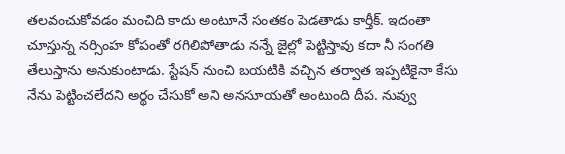తలవంచుకోవడం మంచిది కాదు అంటూనే సంతకం పెడతాడు కార్తీక్. ఇదంతా చూస్తున్న నర్సింహ కోపంతో రగిలిపోతాడు నన్నే జైల్లో పెట్టిస్తావు కదా నీ సంగతి తేలుస్తాను అనుకుంటాడు. స్టేషన్ నుంచి బయటికి వచ్చిన తర్వాత ఇప్పటికైనా కేసు నేను పెట్టించలేదని అర్థం చేసుకో అని అనసూయతో అంటుంది దీప. నువ్వు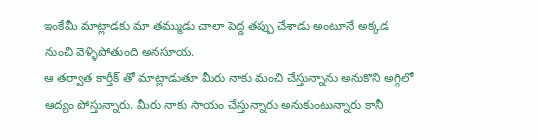ఇంకేమీ మాట్లాడకు మా తమ్ముడు చాలా పెద్ద తప్పు చేశాడు అంటూనే అక్కడ నుంచి వెళ్ళిపోతుంది అనసూయ.
ఆ తర్వాత కార్తీక్ తో మాట్లాడుతూ మీరు నాకు మంచి చేస్తున్నాను అనుకొని అగ్గిలో ఆద్యం పోస్తున్నారు. మీరు నాకు సాయం చేస్తున్నారు అనుకుంటున్నారు కానీ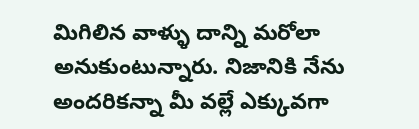మిగిలిన వాళ్ళు దాన్ని మరోలా అనుకుంటున్నారు. నిజానికి నేను అందరికన్నా మీ వల్లే ఎక్కువగా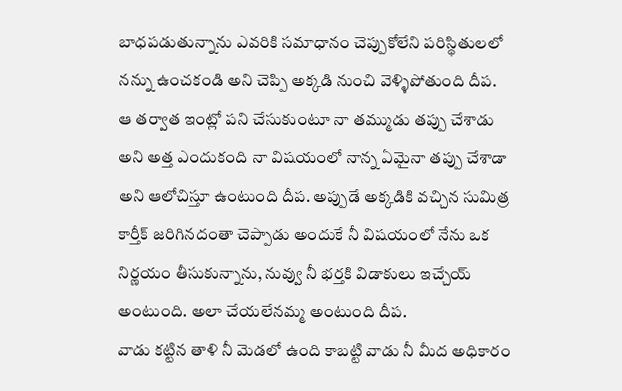బాధపడుతున్నాను ఎవరికి సమాధానం చెప్పుకోలేని పరిస్థితులలో నన్ను ఉంచకండి అని చెప్పి అక్కడి నుంచి వెళ్ళిపోతుంది దీప.
ఆ తర్వాత ఇంట్లో పని చేసుకుంటూ నా తమ్ముడు తప్పు చేశాడు అని అత్త ఎందుకంది నా విషయంలో నాన్న ఏమైనా తప్పు చేశాడా అని ఆలోచిస్తూ ఉంటుంది దీప. అప్పుడే అక్కడికి వచ్చిన సుమిత్ర కార్తీక్ జరిగినదంతా చెప్పాడు అందుకే నీ విషయంలో నేను ఒక నిర్ణయం తీసుకున్నాను, నువ్వు నీ భర్తకి విడాకులు ఇచ్చేయ్ అంటుంది. అలా చేయలేనమ్మ అంటుంది దీప.
వాడు కట్టిన తాళి నీ మెడలో ఉంది కాబట్టి వాడు నీ మీద అధికారం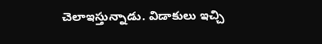చెలాఇస్తున్నాడు. విడాకులు ఇచ్చి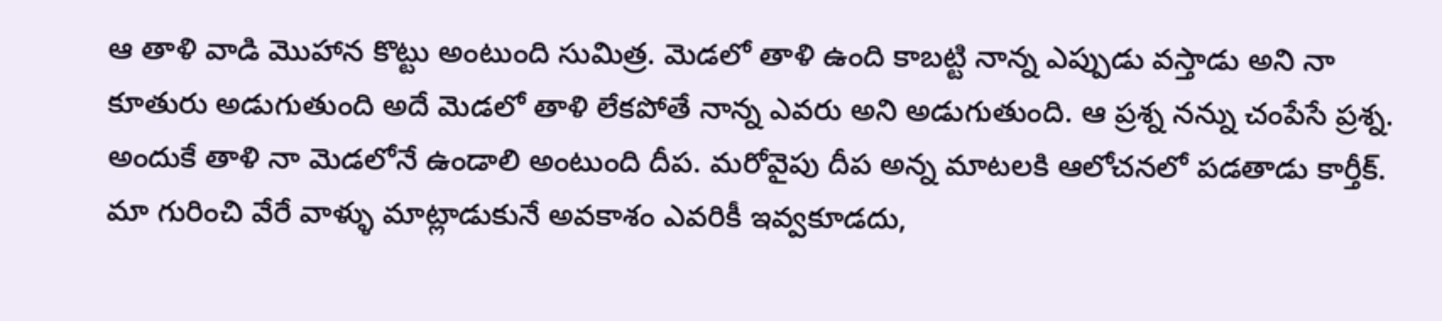ఆ తాళి వాడి మొహాన కొట్టు అంటుంది సుమిత్ర. మెడలో తాళి ఉంది కాబట్టి నాన్న ఎప్పుడు వస్తాడు అని నా కూతురు అడుగుతుంది అదే మెడలో తాళి లేకపోతే నాన్న ఎవరు అని అడుగుతుంది. ఆ ప్రశ్న నన్ను చంపేసే ప్రశ్న. అందుకే తాళి నా మెడలోనే ఉండాలి అంటుంది దీప. మరోవైపు దీప అన్న మాటలకి ఆలోచనలో పడతాడు కార్తీక్.
మా గురించి వేరే వాళ్ళు మాట్లాడుకునే అవకాశం ఎవరికీ ఇవ్వకూడదు,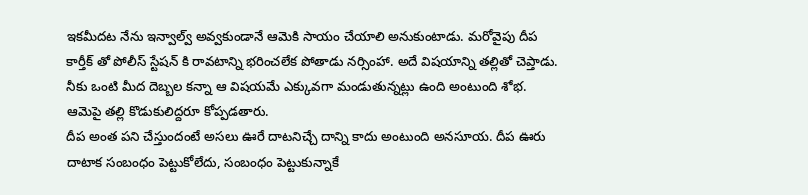ఇకమీదట నేను ఇన్వాల్వ్ అవ్వకుండానే ఆమెకి సాయం చేయాలి అనుకుంటాడు. మరోవైపు దీప కార్తీక్ తో పోలీస్ స్టేషన్ కి రావటాన్ని భరించలేక పోతాడు నర్సింహా. అదే విషయాన్ని తల్లితో చెప్తాడు. నీకు ఒంటి మీద దెబ్బల కన్నా ఆ విషయమే ఎక్కువగా మండుతున్నట్లు ఉంది అంటుంది శోభ. ఆమెపై తల్లి కొడుకులిద్దరూ కోప్పడతారు.
దీప అంత పని చేస్తుందంటే అసలు ఊరే దాటనిచ్చే దాన్ని కాదు అంటుంది అనసూయ. దీప ఊరు దాటాక సంబంధం పెట్టుకోలేదు, సంబంధం పెట్టుకున్నాకే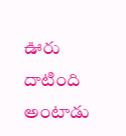ఊరు దాటింది అంటాడు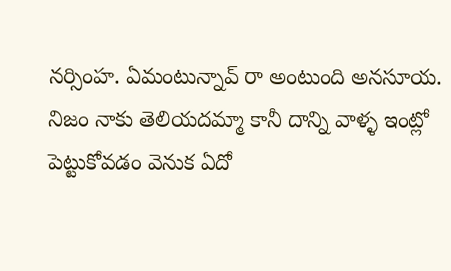నర్సింహ. ఏమంటున్నావ్ రా అంటుంది అనసూయ. నిజం నాకు తెలియదమ్మా కానీ దాన్ని వాళ్ళ ఇంట్లో పెట్టుకోవడం వెనుక ఏదో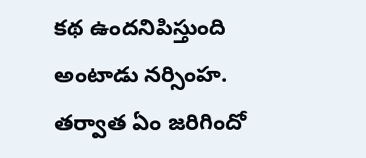కథ ఉందనిపిస్తుంది అంటాడు నర్సింహ. తర్వాత ఏం జరిగిందో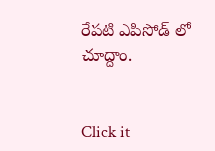రేపటి ఎపిసోడ్ లో చూద్దాం.


Click it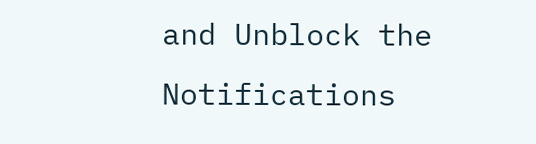and Unblock the Notifications